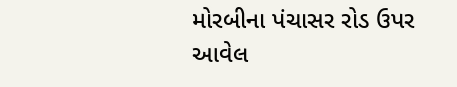મોરબીના પંચાસર રોડ ઉપર આવેલ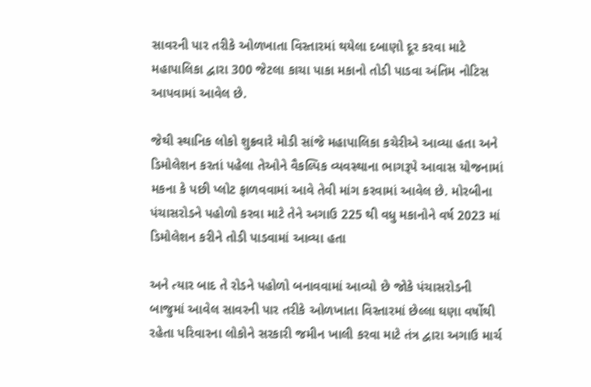સાવરની પાર તરીકે ઓળખાતા વિસ્તારમાં થયેલા દબાણો દૂર કરવા માટે મહાપાલિકા દ્વારા 300 જેટલા કાચા પાકા મકાનો તોડી પાડવા અંતિમ નોટિસ આપવામાં આવેલ છે.

જેથી સ્થાનિક લોકો શુક્રવારે મોડી સાંજે મહાપાલિકા કચેરીએ આવ્યા હતા અને ડિમોલેશન કરતાં પહેલા તેઓને વૈકલ્પિક વ્યવસ્થાના ભાગરૂપે આવાસ યોજનામાં મકના કે પછી પ્લોટ ફાળવવામાં આવે તેવી માંગ કરવામાં આવેલ છે. મોરબીના પંચાસરોડને પહોળો કરવા માટે તેને અગાઉ 225 થી વધુ મકાનોને વર્ષ 2023 માં ડિમોલેશન કરીને તોડી પાડવામાં આવ્યા હતા

અને ત્યાર બાદ તે રોડને પહોળો બનાવવામાં આવ્યો છે જોકે પંચાસરોડની બાજુમાં આવેલ સાવરની પાર તરીકે ઓળખાતા વિસ્તારમાં છેલ્લા ઘણા વર્ષોથી રહેતા પરિવારના લોકોને સરકારી જમીન ખાલી કરવા માટે તંત્ર દ્વારા અગાઉ માર્ચ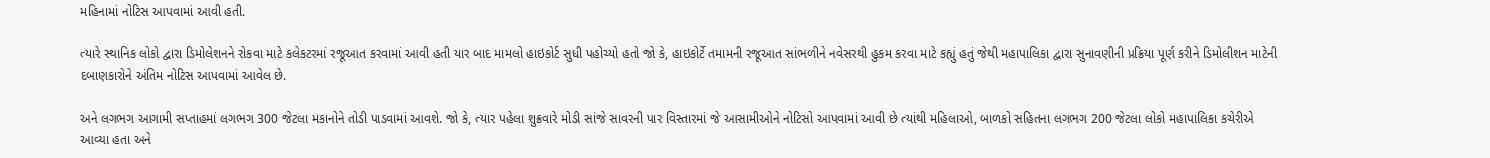મહિનામાં નોટિસ આપવામાં આવી હતી.

ત્યારે સ્થાનિક લોકો દ્વારા ડિમોલેશનને રોકવા માટે કલેકટરમાં રજૂઆત કરવામાં આવી હતી યાર બાદ મામલો હાઇકોર્ટ સુધી પહોચ્યો હતો જો કે, હાઇકોર્ટે તમામની રજૂઆત સાંભળીને નવેસરથી હુકમ કરવા માટે કહ્યું હતું જેથી મહાપાલિકા દ્વારા સુનાવણીની પ્રક્રિયા પૂર્ણ કરીને ડિમોલીશન માટેની દબાણકારોને અંતિમ નોટિસ આપવામાં આવેલ છે.

અને લગભગ આગામી સપ્તાહમાં લગભગ 300 જેટલા મકાનોને તોડી પાડવામાં આવશે. જો કે, ત્યાર પહેલા શુક્રવારે મોડી સાંજે સાવરની પાર વિસ્તારમાં જે આસામીઓને નોટિસો આપવામાં આવી છે ત્યાંથી મહિલાઓ, બાળકો સહિતના લગભગ 200 જેટલા લોકો મહાપાલિકા કચેરીએ આવ્યા હતા અને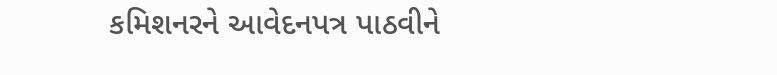કમિશનરને આવેદનપત્ર પાઠવીને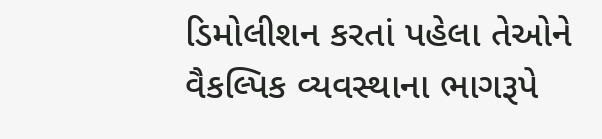ડિમોલીશન કરતાં પહેલા તેઓને વૈકલ્પિક વ્યવસ્થાના ભાગરૂપે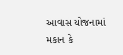આવાસ યોજનામાં મકાન કે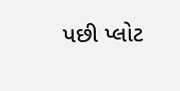પછી પ્લોટ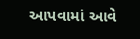આપવામાં આવે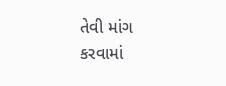તેવી માંગ કરવામાં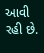આવી રહી છે.